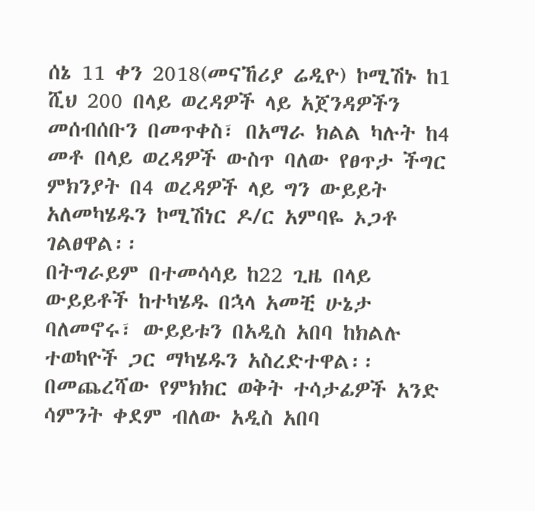ሰኔ 11 ቀን 2018(መናኸሪያ ሬዲዮ) ኮሚሽኑ ከ1 ሺህ 200 በላይ ወረዳዎች ላይ አጀንዳዎችን መሰብሰቡን በመጥቀስ፣ በአማራ ክልል ካሉት ከ4 መቶ በላይ ወረዳዎች ውስጥ ባለው የፀጥታ ችግር ምክንያት በ4 ወረዳዎች ላይ ግን ውይይት አለመካሄዱን ኮሚሽነር ዶ/ር አምባዬ ኦጋቶ ገልፀዋል፡፡
በትግራይም በተመሳሳይ ከ22 ጊዜ በላይ ውይይቶች ከተካሄዱ በኋላ አመቺ ሁኔታ ባለመኖሩ፣ ውይይቱን በአዲስ አበባ ከክልሉ ተወካዮች ጋር ማካሄዱን አስረድተዋል፡፡
በመጨረሻው የምክክር ወቅት ተሳታፊዎች አንድ ሳምንት ቀደም ብለው አዲስ አበባ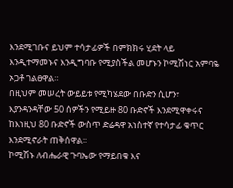እንደሚገቡና ይህም ተሳታፊዎች በምክክሩ ሂደት ላይ እንዲተማመኑና እንዲግባቡ የሚያስችል መሆኑን ኮሚሽነር አምባዬ ኦጋቶ ገልፀዋል።
በዚህም መሠረት ውይይቱ የሚካሄደው በቡድን ሲሆን፣ እያንዳንዳቸው 50 ሰዎችን የሚይዙ 80 ቡድኖች እንደሚዋቀሩና ከእነዚህ 80 ቡድኖች ውስጥ ድሬዳዋ አነስተኛ የተሳታፊ ቁጥር እንደሚኖራት ጠቅሰዋል፡፡
ኮሚሽኑ ለብሔራዊ ጉባኤው የማይበቁ እና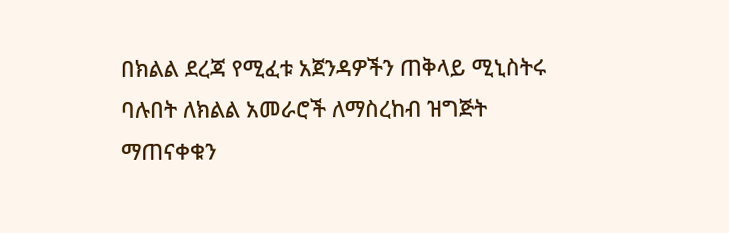በክልል ደረጃ የሚፈቱ አጀንዳዎችን ጠቅላይ ሚኒስትሩ ባሉበት ለክልል አመራሮች ለማስረከብ ዝግጅት ማጠናቀቁን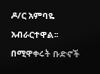ዶ/ር አምባዬ አብራርተዋል፡፡
በሚዋቀሩት ቡድኖች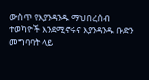ውስጥ የእያንዳንዱ ማህበረሰብ ተወካዮች እንደሚኖሩና እያንዳንዱ ቡድን መግባባት ላይ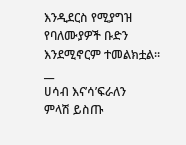እንዲደርስ የሚያግዝ የባለሙያዎች ቡድን እንደሚኖርም ተመልክቷል።
__
ሀሳብ እና’ሳ’ፍራለን
ምላሽ ይስጡ